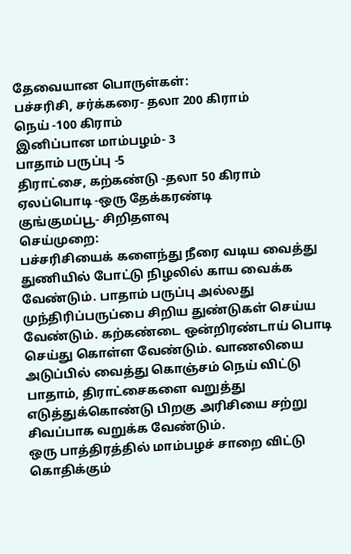தேவையான பொருள்கள்:
பச்சரிசி, சர்க்கரை- தலா 200 கிராம்
நெய் -100 கிராம்
இனிப்பான மாம்பழம்- 3
பாதாம் பருப்பு -5
திராட்சை, கற்கண்டு -தலா 50 கிராம்
ஏலப்பொடி -ஒரு தேக்கரண்டி
குங்குமப்பூ- சிறிதளவு
செய்முறை:
பச்சரிசியைக் களைந்து நீரை வடிய வைத்து துணியில் போட்டு நிழலில் காய வைக்க வேண்டும். பாதாம் பருப்பு அல்லது முந்திரிப்பருப்பை சிறிய துண்டுகள் செய்ய வேண்டும். கற்கண்டை ஒன்றிரண்டாய் பொடி செய்து கொள்ள வேண்டும். வாணலியை அடுப்பில் வைத்து கொஞ்சம் நெய் விட்டு பாதாம், திராட்சைகளை வறுத்து எடுத்துக்கொண்டு பிறகு அரிசியை சற்று சிவப்பாக வறுக்க வேண்டும்.
ஒரு பாத்திரத்தில் மாம்பழச் சாறை விட்டு கொதிக்கும்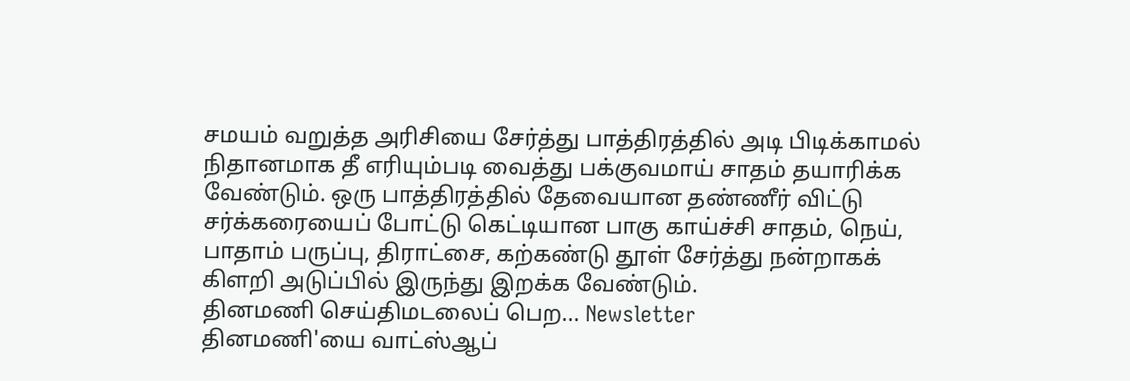சமயம் வறுத்த அரிசியை சேர்த்து பாத்திரத்தில் அடி பிடிக்காமல் நிதானமாக தீ எரியும்படி வைத்து பக்குவமாய் சாதம் தயாரிக்க வேண்டும். ஒரு பாத்திரத்தில் தேவையான தண்ணீர் விட்டு சர்க்கரையைப் போட்டு கெட்டியான பாகு காய்ச்சி சாதம், நெய், பாதாம் பருப்பு, திராட்சை, கற்கண்டு தூள் சேர்த்து நன்றாகக் கிளறி அடுப்பில் இருந்து இறக்க வேண்டும்.
தினமணி செய்திமடலைப் பெற... Newsletter
தினமணி'யை வாட்ஸ்ஆப்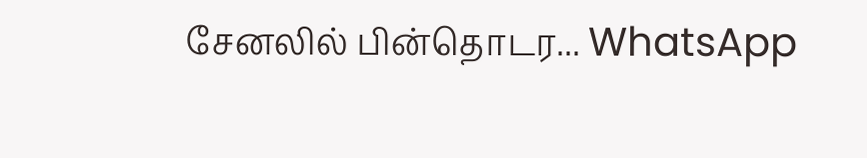சேனலில் பின்தொடர... WhatsApp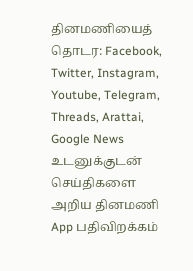தினமணியைத் தொடர: Facebook, Twitter, Instagram, Youtube, Telegram, Threads, Arattai, Google News
உடனுக்குடன் செய்திகளை அறிய தினமணி App பதிவிறக்கம்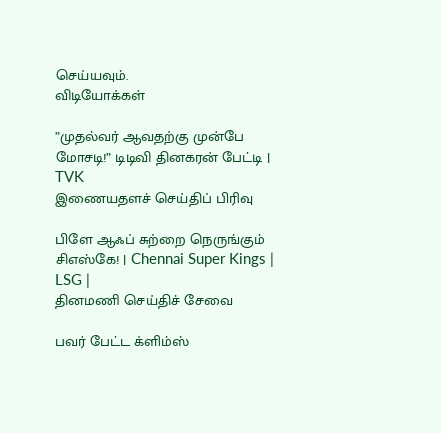செய்யவும்.
விடியோக்கள்

”முதல்வர் ஆவதற்கு முன்பே மோசடி!” டிடிவி தினகரன் பேட்டி | TVK
இணையதளச் செய்திப் பிரிவு

பிளே ஆஃப் சுற்றை நெருங்கும் சிஎஸ்கே! | Chennai Super Kings | LSG |
தினமணி செய்திச் சேவை

பவர் பேட்ட க்ளிம்ஸ்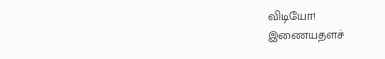விடியோ!
இணையதளச்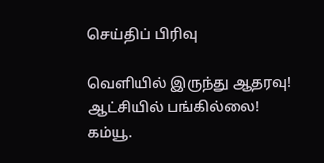செய்திப் பிரிவு

வெளியில் இருந்து ஆதரவு! ஆட்சியில் பங்கில்லை! கம்யூ.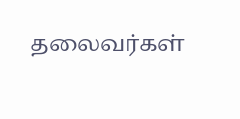தலைவர்கள்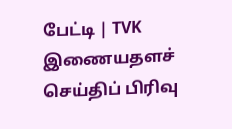பேட்டி | TVK
இணையதளச் செய்திப் பிரிவு